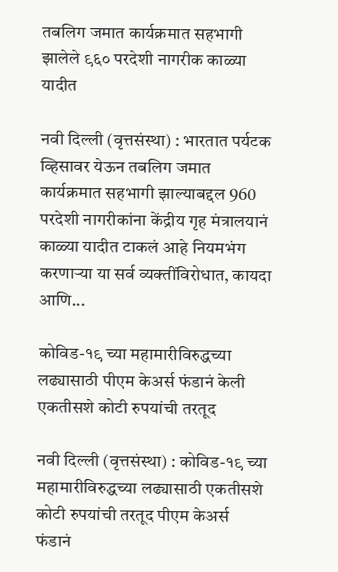तबलिग जमात कार्यक्रमात सहभागी झालेले ९६० परदेशी नागरीक काळ्या यादीत

नवी दिल्ली (वृत्तसंस्था) : भारतात पर्यटक व्हिसावर येऊन तबलिग जमात कार्यक्रमात सहभागी झाल्याबद्दल 960 परदेशी नागरीकांना केंद्रीय गृह मंत्रालयानं काळ्या यादीत टाकलं आहे नियमभंग करणाऱ्या या सर्व व्यक्तींविरोधात, कायदा आणि...

कोविड-१९ च्या महामारीविरुद्धच्या लढ्यासाठी पीएम केअर्स फंडानं केली एकतीसशे कोटी रुपयांची तरतूद

नवी दिल्ली (वृत्तसंस्था) : कोविड-१९ च्या महामारीविरुद्धच्या लढ्यासाठी एकतीसशे कोटी रुपयांची तरतूद पीएम केअर्स फंडानं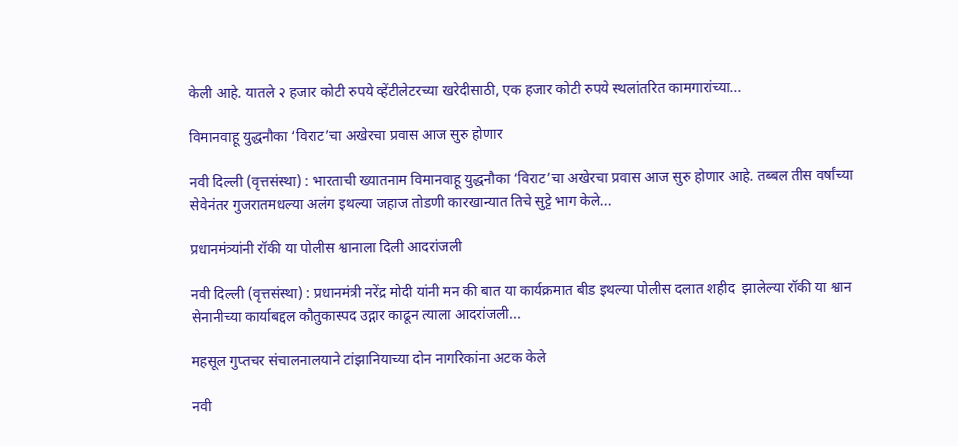केली आहे. यातले २ हजार कोटी रुपये व्हेंटीलेटरच्या खरेदीसाठी, एक हजार कोटी रुपये स्थलांतरित कामगारांच्या...

विमानवाहू युद्धनौका ‘विराट’चा अखेरचा प्रवास आज सुरु होणार

नवी दिल्ली (वृत्तसंस्था) : भारताची ख्यातनाम विमानवाहू युद्धनौका ‘विराट’चा अखेरचा प्रवास आज सुरु होणार आहे. तब्बल तीस वर्षांच्या सेवेनंतर गुजरातमधल्या अलंग इथल्या जहाज तोडणी कारखान्यात तिचे सुट्टे भाग केले...

प्रधानमंत्र्यांनी रॉकी या पोलीस श्वानाला दिली आदरांजली

नवी दिल्ली (वृत्तसंस्था) : प्रधानमंत्री नरेंद्र मोदी यांनी मन की बात या कार्यक्रमात बीड इथल्या पोलीस दलात शहीद  झालेल्या रॉकी या श्वान सेनानीच्या कार्याबद्दल कौतुकास्पद उद्गार काढून त्याला आदरांजली...

महसूल गुप्तचर संचालनालयाने टांझानियाच्या दोन नागरिकांना अटक केले

नवी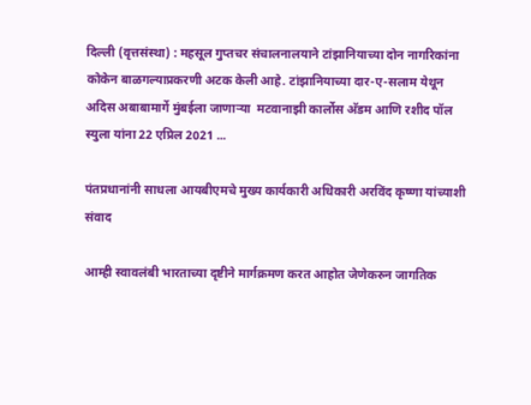दिल्ली (वृत्तसंस्था) : महसूल गुप्तचर संचालनालयाने टांझानियाच्या दोन नागरिकांना कोकेन बाळगल्याप्रकरणी अटक केली आहे. टांझानियाच्या दार-ए-सलाम येथून अदिस अबाबामार्गे मुंबईला जाणाऱ्या  मटवानाझी कार्लोस अ‍ॅडम आणि रशीद पॉल स्युला यांना 22 एप्रिल 2021 ...

पंतप्रधानांनी साधला आयबीएमचे मुख्य कार्यकारी अधिकारी अरविंद कृष्णा यांच्याशी संवाद

आम्ही स्वावलंबी भारताच्या दृष्टीने मार्गक्रमण करत आहोत जेणेकरुन जागतिक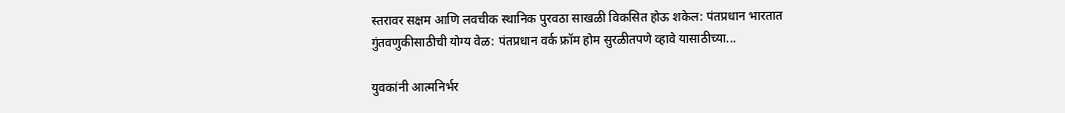स्तरावर सक्षम आणि लवचीक स्थानिक पुरवठा साखळी विकसित होऊ शकेल: पंतप्रधान भारतात गुंतवणुकीसाठीची योग्य वेळ: पंतप्रधान वर्क फ्रॉम होम सुरळीतपणे व्हावे यासाठीच्या...

युवकांनी आत्मनिर्भर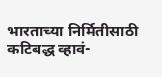भारताच्या निर्मितीसाठी कटिबद्ध व्हावं-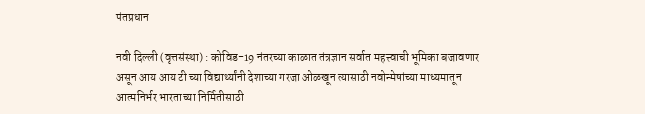पंतप्रधान

नवी दिल्ली (वृत्तसंस्था) : कोविड-19 नंतरच्या काळात तंत्रज्ञान सर्वात महत्त्वाची भूमिका बजावणार असून आय आय टी च्या विद्यार्थ्यांनी देशाच्या गरजा ओळखून त्यासाठी नवोन्मेषांच्या माध्यमातून आत्मनिर्भर भारताच्या निर्मितीसाठी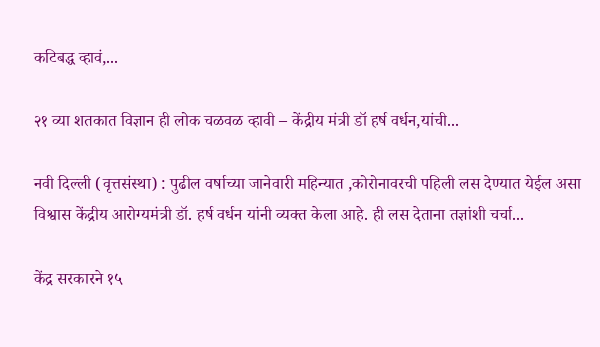कटिबद्ध व्हावं,...

२१ व्या शतकात विज्ञान ही लोक चळवळ व्हावी – केंद्रीय मंत्री डॉ हर्ष वर्धन,यांची...

नवी दिल्ली (वृत्तसंस्था) : पुढील वर्षाच्या जानेवारी महिन्यात ,कोरोनावरची पहिली लस देण्यात येईल असा विश्वास केंद्रीय आरोग्यमंत्री डॉ. हर्ष वर्धन यांनी व्यक्त केला आहे. ही लस देताना तज्ञांशी चर्चा...

केंद्र सरकारने १५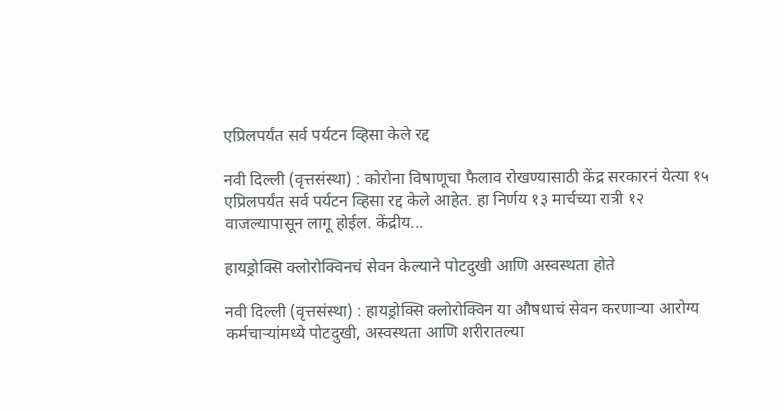एप्रिलपर्यंत सर्व पर्यटन व्हिसा केले रद्द

नवी दिल्ली (वृत्तसंस्था) : कोरोना विषाणूचा फैलाव रोखण्यासाठी केंद्र सरकारनं येत्या १५ एप्रिलपर्यंत सर्व पर्यटन व्हिसा रद्द केले आहेत. हा निर्णय १३ मार्चच्या रात्री १२ वाजल्यापासून लागू होईल. केंद्रीय...

हायड्रोक्सि क्लोरोक्विनचं सेवन केल्याने पोटदुखी आणि अस्वस्थता होते

नवी दिल्ली (वृत्तसंस्था) : हायड्रोक्सि क्लोरोक्विन या औषधाचं सेवन करणाऱ्या आरोग्य कर्मचाऱ्यांमध्ये पोटदुखी, अस्वस्थता आणि शरीरातल्या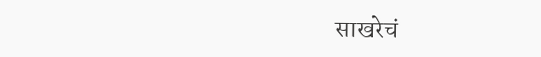साखरेचं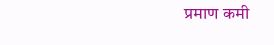प्रमाण कमी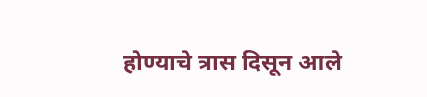होण्याचे त्रास दिसून आले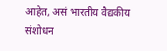आहेत, असं भारतीय वैद्यकीय संशोधन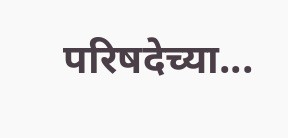परिषदेच्या...